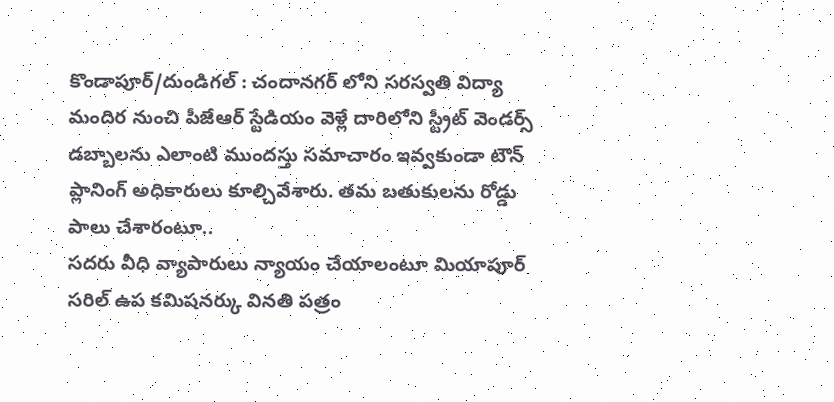కొండాపూర్/దుండిగల్ : చందానగర్ లోని సరస్వతి విద్యా మందిర నుంచి పీజేఆర్ స్టేడియం వెళ్లే దారిలోని స్ట్రీట్ వెండర్స్ డబ్బాలను ఎలాంటి ముందస్తు సమాచారం ఇవ్వకుండా టౌన్ ప్లానింగ్ అధికారులు కూల్చివేశారు. తమ బతుకులను రోడ్డు పాలు చేశారంటూ..
సదరు వీధి వ్యాపారులు న్యాయం చేయాలంటూ మియాపూర్ సరిల్ ఉప కమిషనర్కు వినతి పత్రం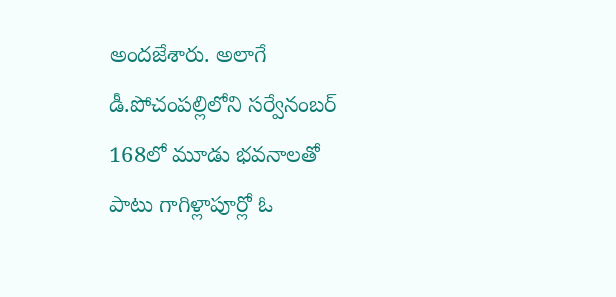అందజేశారు. అలాగే డీ.పోచంపల్లిలోని సర్వేనంబర్ 168లో మూడు భవనాలతో పాటు గాగిళ్లాపూర్లో ఓ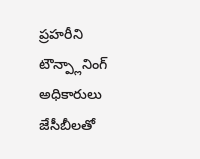ప్రహరీని టౌన్ప్లానింగ్ అధికారులు జేసీబీలతో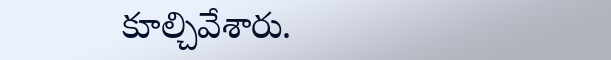కూల్చివేశారు.